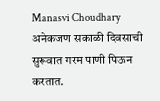Manasvi Choudhary
अनेकजण सकाळी दिवसाची सुरूवात गरम पाणी पिऊन करतात.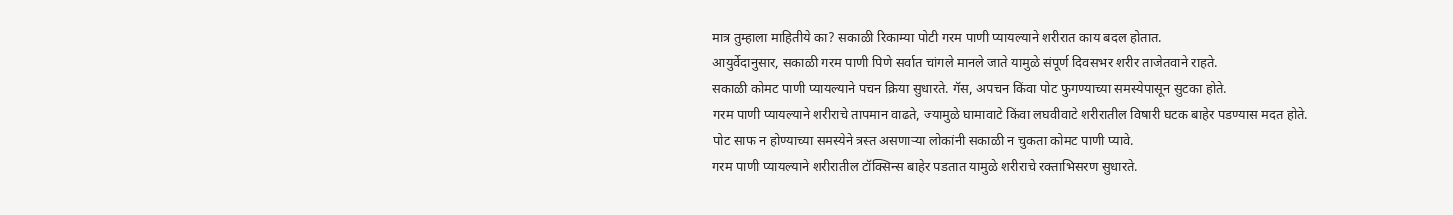मात्र तुम्हाला माहितीये का? सकाळी रिकाम्या पोटी गरम पाणी प्यायल्याने शरीरात काय बदल होतात.
आयुर्वेदानुसार, सकाळी गरम पाणी पिणे सर्वात चांगले मानले जाते यामुळे संपूर्ण दिवसभर शरीर ताजेतवाने राहते.
सकाळी कोमट पाणी प्यायल्याने पचन क्रिया सुधारते. गॅस, अपचन किंवा पोट फुगण्याच्या समस्येपासून सुटका होते.
गरम पाणी प्यायल्याने शरीराचे तापमान वाढते, ज्यामुळे घामावाटे किंवा लघवीवाटे शरीरातील विषारी घटक बाहेर पडण्यास मदत होते.
पोट साफ न होण्याच्या समस्येने त्रस्त असणाऱ्या लोकांनी सकाळी न चुकता कोमट पाणी प्यावे.
गरम पाणी प्यायल्याने शरीरातील टॉक्सिन्स बाहेर पडतात यामुळे शरीराचे रक्ताभिसरण सुधारते.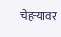चेहऱ्यावर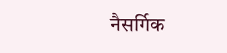नैसर्गिक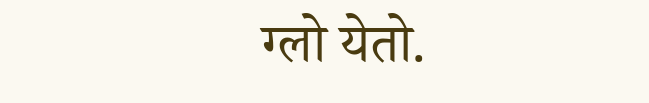ग्लो येतो.